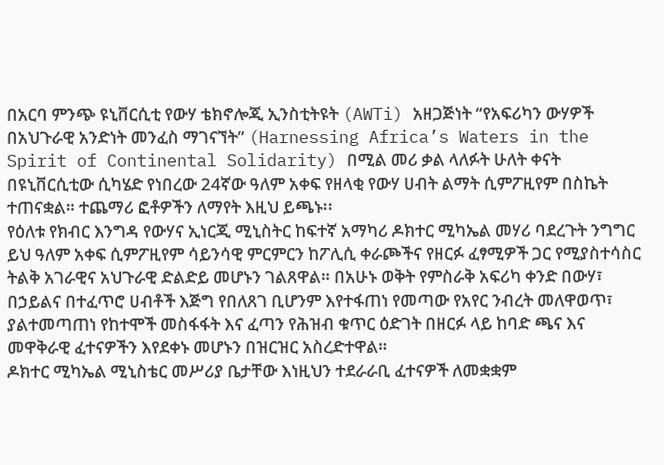በአርባ ምንጭ ዩኒቨርሲቲ የውሃ ቴክኖሎጂ ኢንስቲትዩት (AWTi) አዘጋጅነት “የአፍሪካን ውሃዎች በአህጉራዊ አንድነት መንፈስ ማገናኘት” (Harnessing Africa’s Waters in the Spirit of Continental Solidarity) በሚል መሪ ቃል ላለፉት ሁለት ቀናት በዩኒቨርሲቲው ሲካሄድ የነበረው 24ኛው ዓለም አቀፍ የዘላቂ የውሃ ሀብት ልማት ሲምፖዚየም በስኬት ተጠናቋል። ተጨማሪ ፎቶዎችን ለማየት እዚህ ይጫኑ፡፡
የዕለቱ የክብር እንግዳ የውሃና ኢነርጂ ሚኒስትር ከፍተኛ አማካሪ ዶክተር ሚካኤል መሃሪ ባደረጉት ንግግር ይህ ዓለም አቀፍ ሲምፖዚየም ሳይንሳዊ ምርምርን ከፖሊሲ ቀራጮችና የዘርፉ ፈፃሚዎች ጋር የሚያስተሳስር ትልቅ አገራዊና አህጉራዊ ድልድይ መሆኑን ገልጸዋል። በአሁኑ ወቅት የምስራቅ አፍሪካ ቀንድ በውሃ፣ በኃይልና በተፈጥሮ ሀብቶች እጅግ የበለጸገ ቢሆንም እየተፋጠነ የመጣው የአየር ንብረት መለዋወጥ፣ ያልተመጣጠነ የከተሞች መስፋፋት እና ፈጣን የሕዝብ ቁጥር ዕድገት በዘርፉ ላይ ከባድ ጫና እና መዋቅራዊ ፈተናዎችን እየደቀኑ መሆኑን በዝርዝር አስረድተዋል።
ዶክተር ሚካኤል ሚኒስቴር መሥሪያ ቤታቸው እነዚህን ተደራራቢ ፈተናዎች ለመቋቋም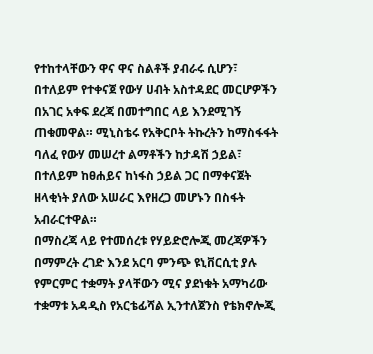የተከተላቸውን ዋና ዋና ስልቶች ያብራሩ ሲሆን፣ በተለይም የተቀናጀ የውሃ ሀብት አስተዳደር መርሆዎችን በአገር አቀፍ ደረጃ በመተግበር ላይ እንደሚገኝ ጠቁመዋል። ሚኒስቴሩ የአቅርቦት ትኩረትን ከማስፋፋት ባለፈ የውሃ መሠረተ ልማቶችን ከታዳሽ ኃይል፣ በተለይም ከፀሐይና ከነፋስ ኃይል ጋር በማቀናጀት ዘላቂነት ያለው አሠራር እየዘረጋ መሆኑን በስፋት አብራርተዋል።
በማስረጃ ላይ የተመሰረቱ የሃይድሮሎጂ መረጃዎችን በማምረት ረገድ እንደ አርባ ምንጭ ዩኒቨርሲቲ ያሉ የምርምር ተቋማት ያላቸውን ሚና ያደነቁት አማካሪው ተቋማቱ አዳዲስ የአርቴፊሻል ኢንተለጀንስ የቴክኖሎጂ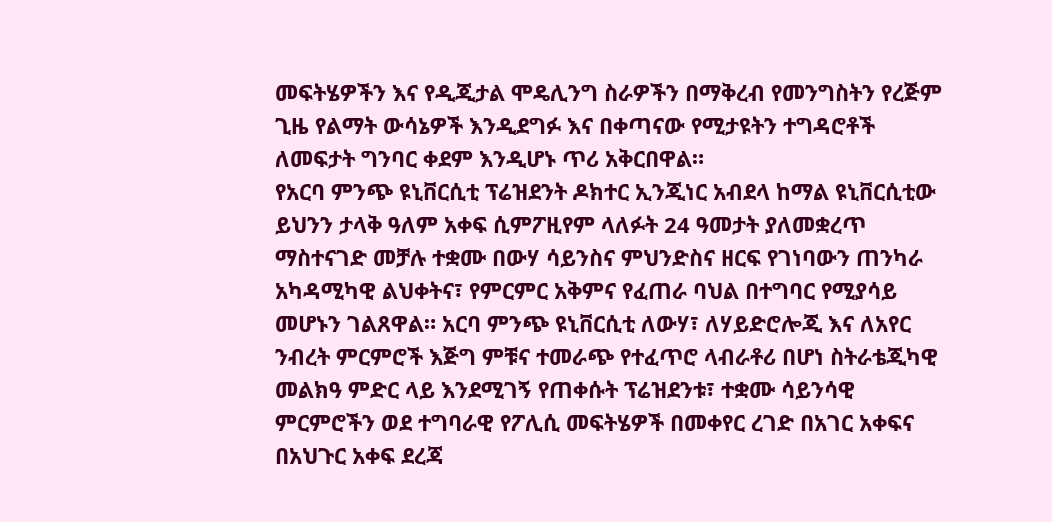መፍትሄዎችን እና የዲጂታል ሞዴሊንግ ስራዎችን በማቅረብ የመንግስትን የረጅም ጊዜ የልማት ውሳኔዎች እንዲደግፉ እና በቀጣናው የሚታዩትን ተግዳሮቶች ለመፍታት ግንባር ቀደም እንዲሆኑ ጥሪ አቅርበዋል።
የአርባ ምንጭ ዩኒቨርሲቲ ፕሬዝደንት ዶክተር ኢንጂነር አብደላ ከማል ዩኒቨርሲቲው ይህንን ታላቅ ዓለም አቀፍ ሲምፖዚየም ላለፉት 24 ዓመታት ያለመቋረጥ ማስተናገድ መቻሉ ተቋሙ በውሃ ሳይንስና ምህንድስና ዘርፍ የገነባውን ጠንካራ አካዳሚካዊ ልህቀትና፣ የምርምር አቅምና የፈጠራ ባህል በተግባር የሚያሳይ መሆኑን ገልጸዋል። አርባ ምንጭ ዩኒቨርሲቲ ለውሃ፣ ለሃይድሮሎጂ እና ለአየር ንብረት ምርምሮች እጅግ ምቹና ተመራጭ የተፈጥሮ ላብራቶሪ በሆነ ስትራቴጂካዊ መልክዓ ምድር ላይ እንደሚገኝ የጠቀሱት ፕሬዝደንቱ፣ ተቋሙ ሳይንሳዊ ምርምሮችን ወደ ተግባራዊ የፖሊሲ መፍትሄዎች በመቀየር ረገድ በአገር አቀፍና በአህጉር አቀፍ ደረጃ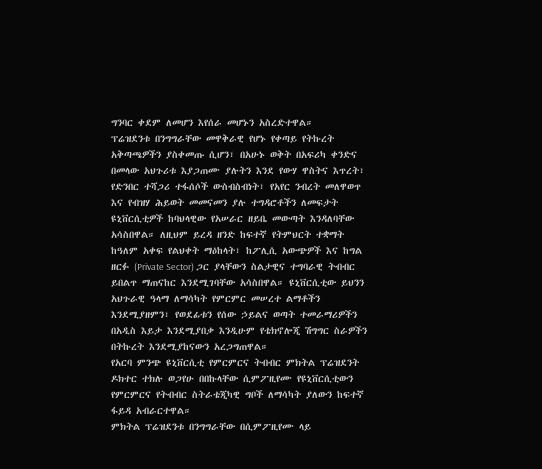ግንባር ቀደም ለመሆን እየሰራ መሆኑን አስረድተዋል።
ፕሬዝደንቱ በንግግራቸው መዋቅራዊ የሆኑ የቀጣይ የትኩረት አቅጣጫዎችን ያስቀመጡ ሲሆን፣ በአሁኑ ወቅት በአፍሪካ ቀንድና በመላው አህጉሪቱ እያጋጠሙ ያሉትን እንደ የውሃ ዋስትና እጥረት፣ የድንበር ተሻጋሪ ተፋሰሶች ውስብስብነት፣ የአየር ንብረት መለዋወጥ እና የብዝሃ ሕይወት መመናመን ያሉ ተግዳሮቶችን ለመፍታት ዩኒቨርሲቲዎች ከባህላዊው የአሠራር ዘይቤ መውጣት እንዳለባቸው አሳስበዋል። ለዚህም ይረዳ ዘንድ ከፍተኛ የትምህርት ተቋማት ከዓለም አቀፍ የልህቀት ማዕከላት፣ ከፖሊሲ አውጭዎች እና ከግል ዘርፉ (Private Sector) ጋር ያላቸውን ስልታዊና ተግባራዊ ትብብር ይበልጥ ማጠናከር እንደሚገባቸው አሳስበዋል። ዩኒቨርሲቲው ይህንን አህጉራዊ ዓላማ ለማሳካት የምርምር መሠረተ ልማቶችን እንደሚያዘምን፣ የወደፊቱን የሰው ኃይልና ወጣት ተመራማሪዎችን በአዲስ እይታ እንደሚያበቃ እንዲሁም የቴክኖሎጂ ሽግግር ስራዎችን በትኩረት እንደሚያከናውን አረጋግጠዋል።
የአርባ ምንጭ ዩኒቨርሲቲ የምርምርና ትብብር ምክትል ፕሬዝደንት ዶክተር ተክሉ ወጋየሁ በበኩላቸው ሲምፖዚየሙ የዩኒቨርሲቲውን የምርምርና የትብብር ስትራቴጂካዊ ግቦች ለማሳካት ያለውን ከፍተኛ ፋይዳ አብራርተዋል።
ምክትል ፕሬዝደንቱ በንግግራቸው በሲምፖዚየሙ ላይ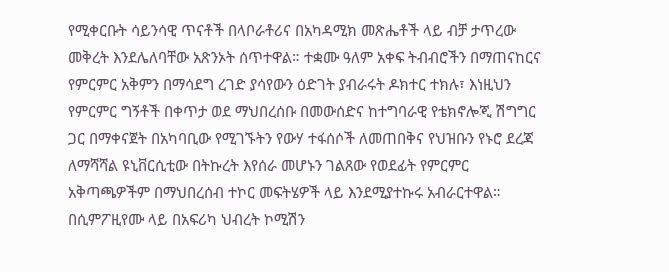የሚቀርቡት ሳይንሳዊ ጥናቶች በላቦራቶሪና በአካዳሚክ መጽሔቶች ላይ ብቻ ታጥረው መቅረት እንደሌለባቸው አጽንኦት ሰጥተዋል። ተቋሙ ዓለም አቀፍ ትብብሮችን በማጠናከርና የምርምር አቅምን በማሳደግ ረገድ ያሳየውን ዕድገት ያብራሩት ዶክተር ተክሉ፣ እነዚህን የምርምር ግኝቶች በቀጥታ ወደ ማህበረሰቡ በመውሰድና ከተግባራዊ የቴክኖሎጂ ሽግግር ጋር በማቀናጀት በአካባቢው የሚገኙትን የውሃ ተፋሰሶች ለመጠበቅና የህዝቡን የኑሮ ደረጃ ለማሻሻል ዩኒቨርሲቲው በትኩረት እየሰራ መሆኑን ገልጸው የወደፊት የምርምር አቅጣጫዎችም በማህበረሰብ ተኮር መፍትሄዎች ላይ እንደሚያተኩሩ አብራርተዋል።
በሲምፖዚየሙ ላይ በአፍሪካ ህብረት ኮሚሽን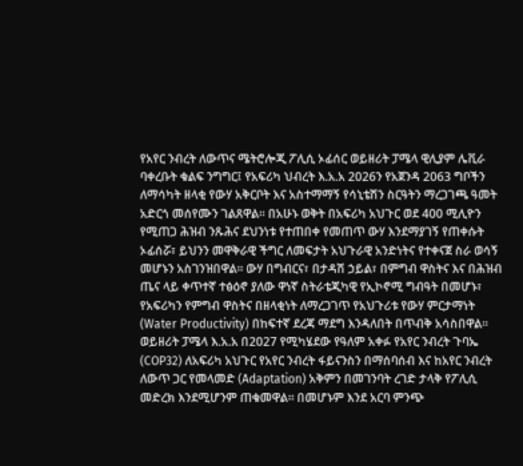የአየር ንብረት ለውጥና ሜትሮሎጂ ፖሊሲ ኦፊሰር ወይዘሪት ፓሜላ ዊሊያም ሌቪራ ባቀረቡት ቁልፍ ንግግር፤ የአፍሪካ ህብረት እ.አ.አ 2026ን የአጀንዳ 2063 ግቦችን ለማሳካት ዘላቂ የውሃ አቅርቦት እና አስተማማኝ የሳኒቴሽን ስርዓትን ማረጋገጫ ዓመት አድርጎ መሰየሙን ገልጸዋል። በአሁኑ ወቅት በአፍሪካ አህጉር ወደ 400 ሚሊዮን የሚጠጋ ሕዝብ ንጹሕና ደህንነቱ የተጠበቀ የመጠጥ ውሃ እንደማያገኝ የጠቀሱት ኦፊሰሯ፣ ይህንን መዋቅራዊ ችግር ለመፍታት አህጉራዊ አንድነትና የተቀናጀ ስራ ወሳኝ መሆኑን አስገንዝበዋል። ውሃ በግብርና፣ በታዳሽ ኃይል፣ በምግብ ዋስትና እና በሕዝብ ጤና ላይ ቀጥተኛ ተፅዕኖ ያለው ዋነኛ ስትራቴጂካዊ የኢኮኖሚ ግብዓት በመሆኑ፣ የአፍሪካን የምግብ ዋስትና በዘላቂነት ለማረጋገጥ የአህጉሪቱ የውሃ ምርታማነት (Water Productivity) በከፍተኛ ደረጃ ማደግ እንዳለበት በጥብቅ አሳስበዋል።
ወይዘሪት ፓሜላ እ.አ.አ በ2027 የሚካሄደው የዓለም አቀፉ የአየር ንብረት ጉባኤ (COP32) ለአፍሪካ አህጉር የአየር ንብረት ፋይናንስን በማሰባሰብ እና ከአየር ንብረት ለውጥ ጋር የመላመድ (Adaptation) አቅምን በመገንባት ረገድ ታላቅ የፖሊሲ መድረክ እንደሚሆንም ጠቁመዋል። በመሆኑም እንደ አርባ ምንጭ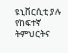ዩኒቨርሲቲ ያሉ የከፍተኛ ትምህርትና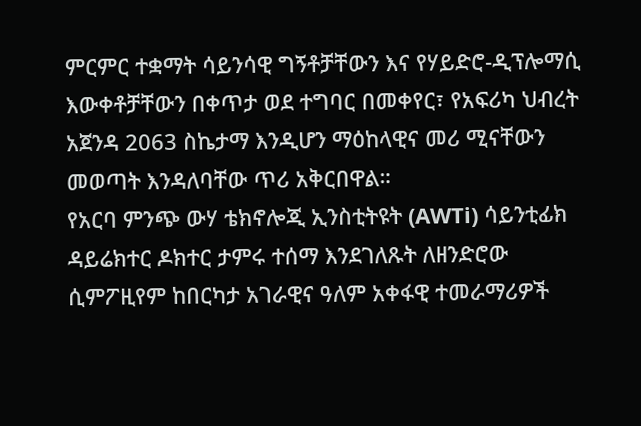ምርምር ተቋማት ሳይንሳዊ ግኝቶቻቸውን እና የሃይድሮ-ዲፕሎማሲ እውቀቶቻቸውን በቀጥታ ወደ ተግባር በመቀየር፣ የአፍሪካ ህብረት አጀንዳ 2063 ስኬታማ እንዲሆን ማዕከላዊና መሪ ሚናቸውን መወጣት እንዳለባቸው ጥሪ አቅርበዋል።
የአርባ ምንጭ ውሃ ቴክኖሎጂ ኢንስቲትዩት (AWTi) ሳይንቲፊክ ዳይሬክተር ዶክተር ታምሩ ተሰማ እንደገለጹት ለዘንድሮው ሲምፖዚየም ከበርካታ አገራዊና ዓለም አቀፋዊ ተመራማሪዎች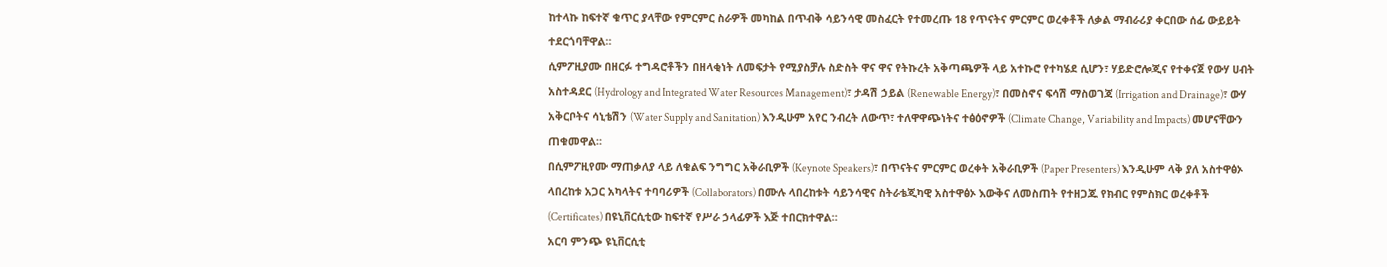ከተላኩ ከፍተኛ ቁጥር ያላቸው የምርምር ስራዎች መካከል በጥብቅ ሳይንሳዊ መስፈርት የተመረጡ 18 የጥናትና ምርምር ወረቀቶች ለቃል ማብራሪያ ቀርበው ሰፊ ውይይት ተደርጎባቸዋል።
ሲምፖዚያሙ በዘርፉ ተግዳሮቶችን በዘላቂነት ለመፍታት የሚያስቻሉ ስድስት ዋና ዋና የትኩረት አቅጣጫዎች ላይ አተኩሮ የተካሄደ ሲሆን፣ ሃይድሮሎጂና የተቀናጀ የውሃ ሀብት አስተዳደር (Hydrology and Integrated Water Resources Management)፣ ታዳሽ ኃይል (Renewable Energy)፣ በመስኖና ፍሳሽ ማስወገጃ (Irrigation and Drainage)፣ ውሃ አቅርቦትና ሳኒቴሽን (Water Supply and Sanitation) እንዲሁም አየር ንብረት ለውጥ፣ ተለዋዋጭነትና ተፅዕኖዎች (Climate Change, Variability and Impacts) መሆናቸውን ጠቁመዋል።
በሲምፖዚየሙ ማጠቃለያ ላይ ለቁልፍ ንግግር አቅራቢዎች (Keynote Speakers)፣ በጥናትና ምርምር ወረቀት አቅራቢዎች (Paper Presenters) እንዲሁም ላቅ ያለ አስተዋፅኦ ላበረከቱ አጋር አካላትና ተባባሪዎች (Collaborators) በሙሉ ላበረከቱት ሳይንሳዊና ስትራቴጂካዊ አስተዋፅኦ እውቅና ለመስጠት የተዘጋጁ የክብር የምስክር ወረቀቶች (Certificates) በዩኒቨርሲቲው ከፍተኛ የሥራ ኃላፊዎች እጅ ተበርክተዋል።
አርባ ምንጭ ዩኒቨርሲቲ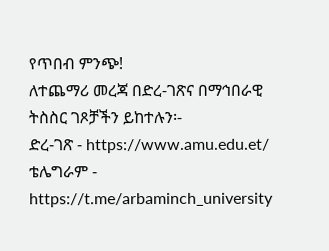የጥበብ ምንጭ!
ለተጨማሪ መረጃ በድረ-ገጽና በማኅበራዊ ትስስር ገጾቻችን ይከተሉን፡-
ድረ-ገጽ - https://www.amu.edu.et/
ቴሌግራም - https://t.me/arbaminch_university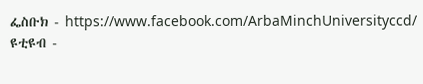ፌስቡክ - https://www.facebook.com/ArbaMinchUniversityccd/
ዩቲዩብ -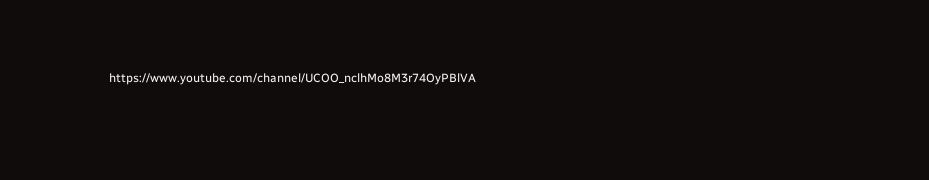https://www.youtube.com/channel/UCOO_nclhMo8M3r74OyPBlVA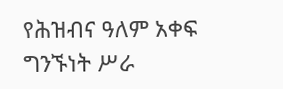የሕዝብና ዓለም አቀፍ ግንኙነት ሥራ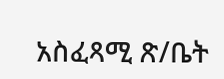አስፈጻሚ ጽ/ቤት